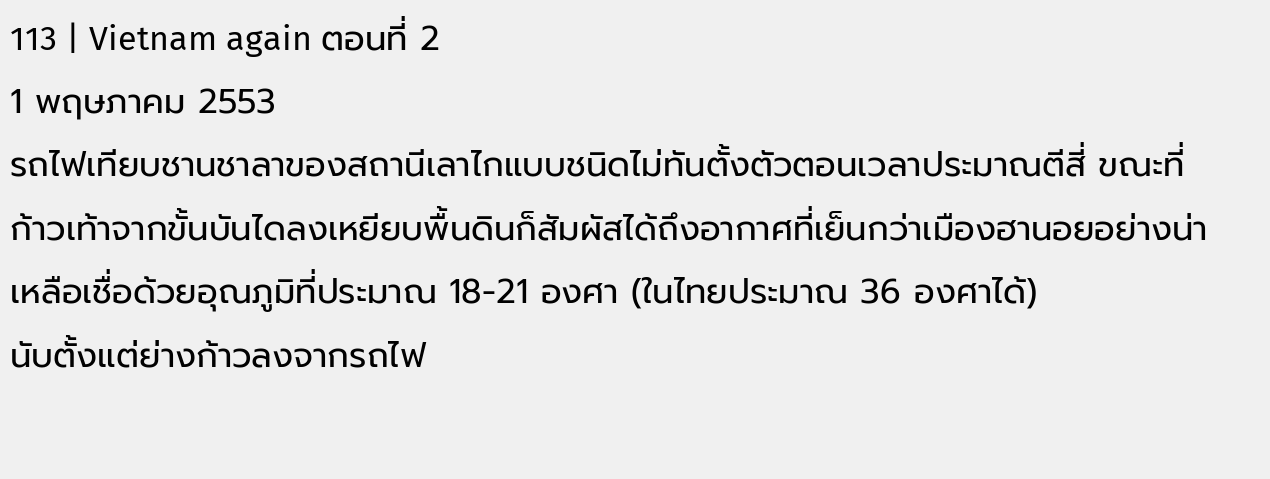113 | Vietnam again ตอนที่ 2
1 พฤษภาคม 2553
รถไฟเทียบชานชาลาของสถานีเลาไกแบบชนิดไม่ทันตั้งตัวตอนเวลาประมาณตีสี่ ขณะที่ก้าวเท้าจากขั้นบันไดลงเหยียบพื้นดินก็สัมผัสได้ถึงอากาศที่เย็นกว่าเมืองฮานอยอย่างน่าเหลือเชื่อด้วยอุณภูมิที่ประมาณ 18-21 องศา (ในไทยประมาณ 36 องศาได้)
นับตั้งแต่ย่างก้าวลงจากรถไฟ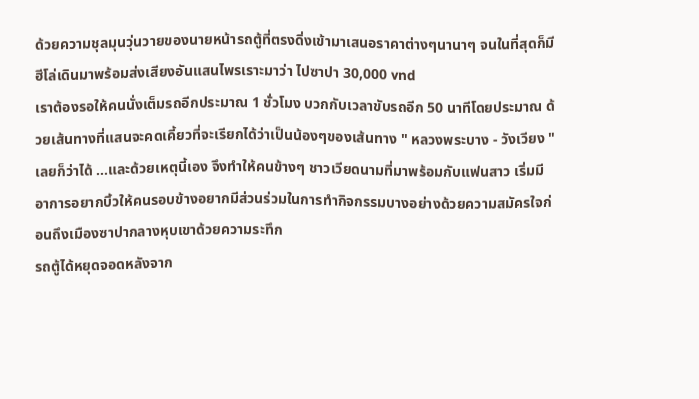ด้วยความชุลมุนวุ่นวายของนายหน้ารถตู้ที่ตรงดิ่งเข้ามาเสนอราคาต่างๆนานาๆ จนในที่สุดก็มีฮีโล่เดินมาพร้อมส่งเสียงอันแสนไพรเราะมาว่า ไปซาปา 30,000 vnd
เราต้องรอให้คนนั่งเต็มรถอีกประมาณ 1 ชั่วโมง บวกกับเวลาขับรถอีก 50 นาทีโดยประมาณ ด้วยเส้นทางที่แสนจะคดเคี้ยวที่จะเรียกได้ว่าเป็นน้องๆของเส้นทาง " หลวงพระบาง - วังเวียง " เลยก็ว่าได้ ...และด้วยเหตุนี้เอง จึงทำให้คนข้างๆ ชาวเวียดนามที่มาพร้อมกับแฟนสาว เริ่มมีอาการอยากบิ้วให้คนรอบข้างอยากมีส่วนร่วมในการทำกิจกรรมบางอย่างด้วยความสมัครใจก่อนถึงเมืองซาปากลางหุบเขาด้วยความระทึก
รถตู้ได้หยุดจอดหลังจาก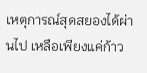เหตุการณ์สุดสยองได้ผ่านไป เหลือเพียงแค่ก้าว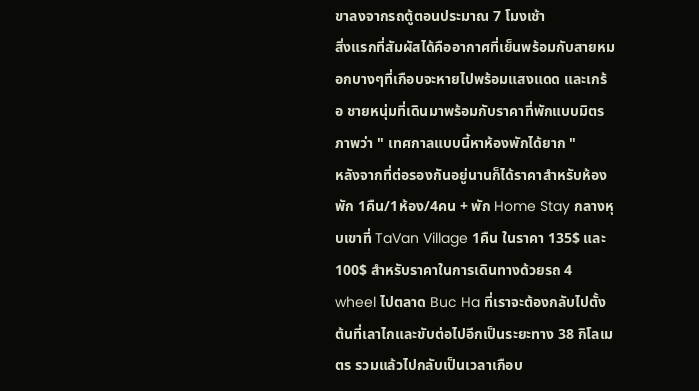ขาลงจากรถตู้ตอนประมาณ 7 โมงเช้า
สิ่งแรกที่สัมผัสได้คืออากาศที่เย็นพร้อมกับสายหมอกบางๆที่เกือบจะหายไปพร้อมแสงแดด และเกร้อ ชายหนุ่มที่เดินมาพร้อมกับราคาที่พักแบบมิตรภาพว่า " เทศกาลแบบนี้หาห้องพักได้ยาก "
หลังจากที่ต่อรองกันอยู่นานก็ได้ราคาสำหรับห้องพัก 1คืน/1ห้อง/4คน + พัก Home Stay กลางหุบเขาที่ TaVan Village 1คืน ในราคา 135$ และ 100$ สำหรับราคาในการเดินทางด้วยรถ 4 wheel ไปตลาด Buc Ha ที่เราจะต้องกลับไปตั้งต้นที่เลาไกและขับต่อไปอีกเป็นระยะทาง 38 กิโลเมตร รวมแล้วไปกลับเป็นเวลาเกือบ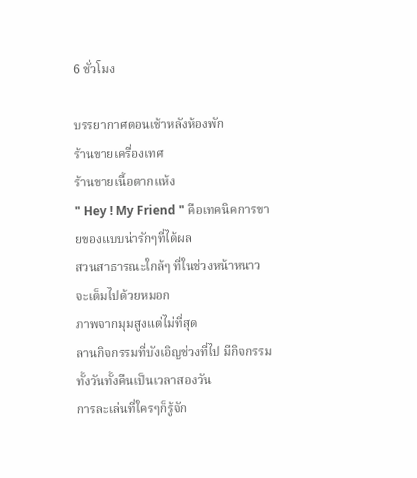6 ชั่วโมง

บรรยากาศตอนเช้าหลังห้องพัก
ร้านขายเครื่องเทศ
ร้านขายเนื้อตากแห้ง
" Hey ! My Friend " คือเทคนิคการขายของแบบน่ารักๆที่ได้ผล
สวนสาธารณะใกล้ๆ ที่ในช่วงหน้าหนาวจะเต็มไปด้วยหมอก
ภาพจากมุมสูงแต่ไม่ที่สุด
ลานกิจกรรมที่บังเอิญช่วงที่ไป มีกิจกรรมทั้งวันทั้งคืนเป็นเวลาสองวัน
การละเล่นที่ใครๆก็รู้จัก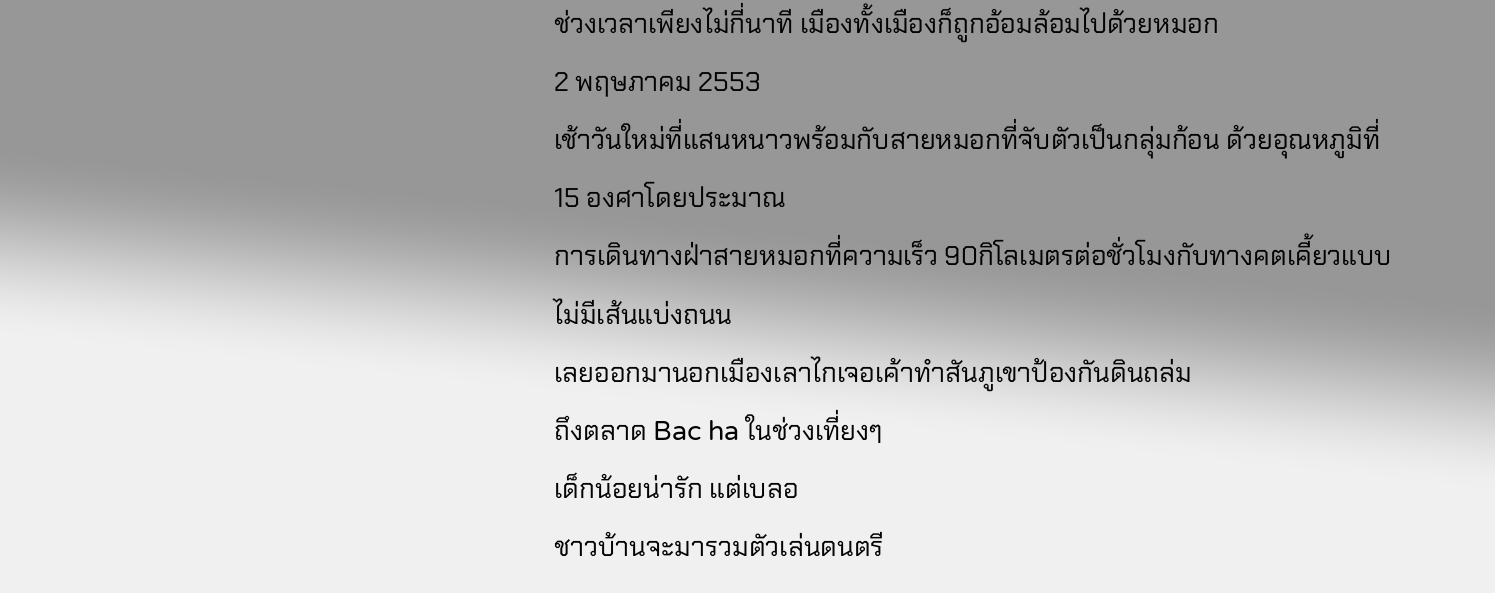ช่วงเวลาเพียงไม่กี่นาที เมืองทั้งเมืองก็ถูกอ้อมล้อมไปด้วยหมอก
2 พฤษภาคม 2553
เช้าวันใหม่ที่แสนหนาวพร้อมกับสายหมอกที่จับตัวเป็นกลุ่มก้อน ด้วยอุณหภูมิที่15 องศาโดยประมาณ
การเดินทางฝ่าสายหมอกที่ความเร็ว 90กิโลเมตรต่อชั่วโมงกับทางคตเคี้ยวแบบไม่มีเส้นแบ่งถนน
เลยออกมานอกเมืองเลาไกเจอเค้าทำสันภูเขาป้องกันดินถล่ม
ถึงตลาด Bac ha ในช่วงเที่ยงๆ
เด็กน้อยน่ารัก แต่เบลอ
ชาวบ้านจะมารวมตัวเล่นดนตรี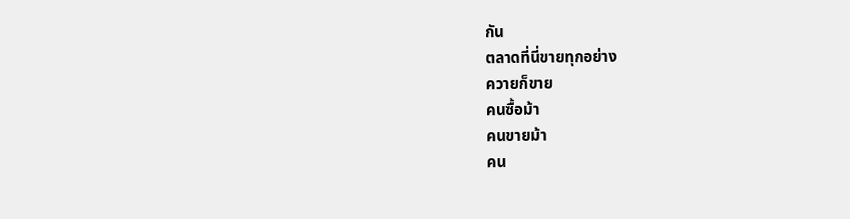กัน
ตลาดที่นี่ขายทุกอย่าง
ควายก็ขาย
คนซื้อม้า
คนขายม้า
คน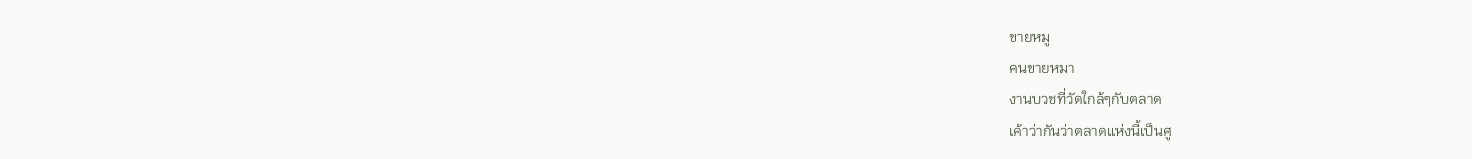ขายหมู
คนขายหมา
งานบวชที่วัดใกล้ๆกับตลาด
เค้าว่ากันว่าตลาดแห่งนี้เป็นศู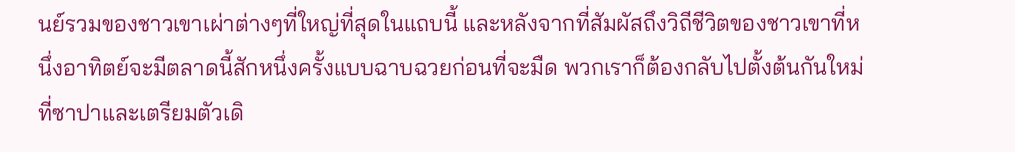นย์รวมของชาวเขาเผ่าต่างๆที่ใหญ่ที่สุดในแถบนี้ และหลังจากที่สัมผัสถึงวิถีชีวิตของชาวเขาที่หนึ่งอาทิตย์จะมีตลาดนี้สักหนึ่งครั้งแบบฉาบฉวยก่อนที่จะมืด พวกเราก็ต้องกลับไปตั้งต้นกันใหม่ที่ซาปาและเตรียมตัวเดิ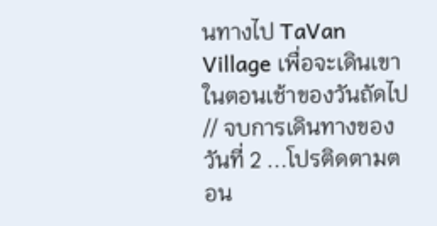นทางไป TaVan Village เพื่อจะเดินเขาในตอนเช้าของวันถัดไป
// จบการเดินทางของวันที่ 2 ...โปรติดตามตอน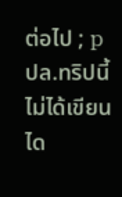ต่อไป ; p
ปล.ทริปนี้ไม่ได้เขียนได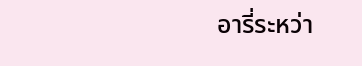อารี่ระหว่า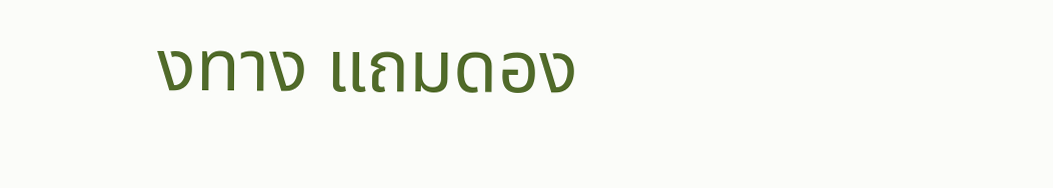งทาง แถมดอง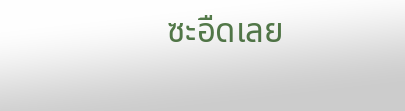ซะอืดเลย